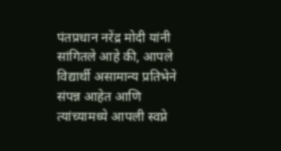पंतप्रधान नरेंद्र मोदी यांनी सांगितले आहे की, आपले विद्यार्थी असामान्य प्रतिभेने संपन्न आहेत आणि त्यांच्यामध्ये आपली स्वप्ने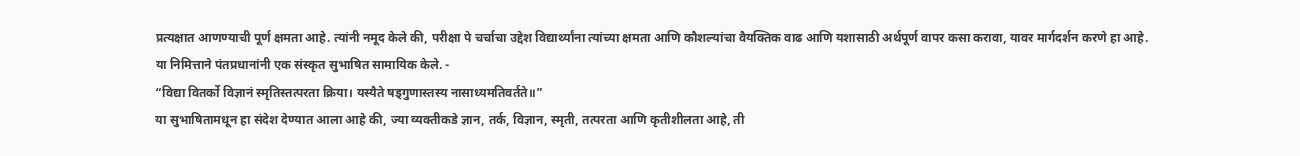प्रत्यक्षात आणण्याची पूर्ण क्षमता आहे. त्यांनी नमूद केले की, परीक्षा पे चर्चाचा उद्देश विद्यार्थ्यांना त्यांच्या क्षमता आणि कौशल्यांचा वैयक्तिक वाढ आणि यशासाठी अर्थपूर्ण वापर कसा करावा, यावर मार्गदर्शन करणे हा आहे.
या निमित्ताने पंतप्रधानांनी एक संस्कृत सुभाषित सामायिक केले. -
“विद्या वितर्को विज्ञानं स्मृतिस्तत्परता क्रिया। यस्यैते षड्गुणास्तस्य नासाध्यमतिवर्तते॥”
या सुभाषितामधून हा संदेश देण्यात आला आहे की, ज्या व्यक्तीकडे ज्ञान, तर्क, विज्ञान, स्मृती, तत्परता आणि कृतीशीलता आहे, ती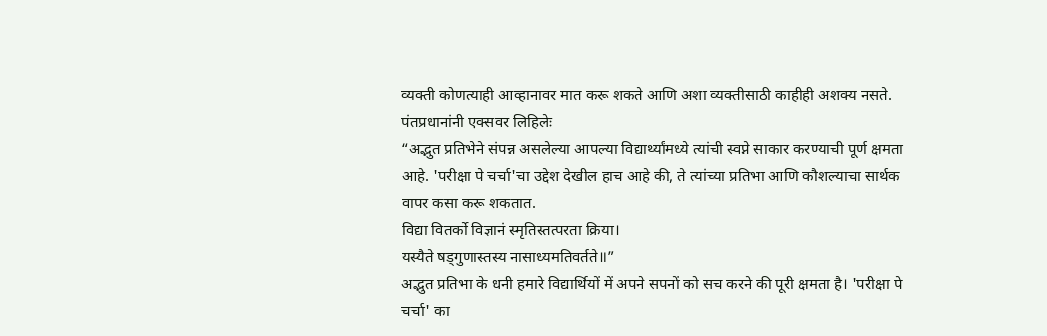व्यक्ती कोणत्याही आव्हानावर मात करू शकते आणि अशा व्यक्तीसाठी काहीही अशक्य नसते.
पंतप्रधानांनी एक्सवर लिहिलेः
“अद्भुत प्रतिभेने संपन्न असलेल्या आपल्या विद्यार्थ्यांमध्ये त्यांची स्वप्ने साकार करण्याची पूर्ण क्षमता आहे. 'परीक्षा पे चर्चा'चा उद्देश देखील हाच आहे की, ते त्यांच्या प्रतिभा आणि कौशल्याचा सार्थक वापर कसा करू शकतात.
विद्या वितर्को विज्ञानं स्मृतिस्तत्परता क्रिया।
यस्यैते षड्गुणास्तस्य नासाध्यमतिवर्तते॥”
अद्भुत प्रतिभा के धनी हमारे विद्यार्थियों में अपने सपनों को सच करने की पूरी क्षमता है। 'परीक्षा पे चर्चा' का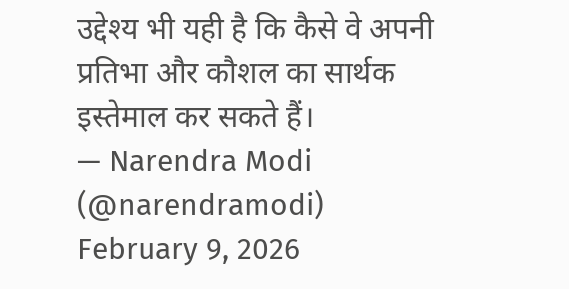उद्देश्य भी यही है कि कैसे वे अपनी प्रतिभा और कौशल का सार्थक इस्तेमाल कर सकते हैं।
— Narendra Modi (@narendramodi) February 9, 2026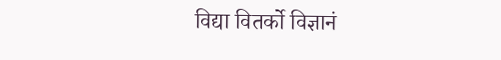विद्या वितर्को विज्ञानं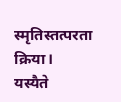स्मृतिस्तत्परता क्रिया।
यस्यैते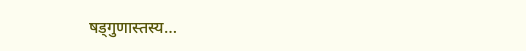षड्गुणास्तस्य…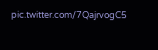pic.twitter.com/7QajrvogC5